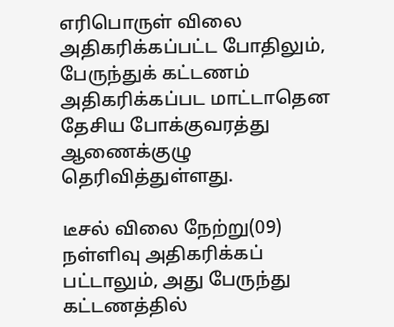எரிபொருள் விலை அதிகரிக்கப்பட்ட போதிலும், பேருந்துக் கட்டணம் அதிகரிக்கப்பட மாட்டாதென தேசிய போக்குவரத்து ஆணைக்குழு தெரிவித்துள்ளது.

டீசல் விலை நேற்று(09) நள்ளிவு அதிகரிக்கப் பட்டாலும், அது பேருந்து கட்டணத்தில்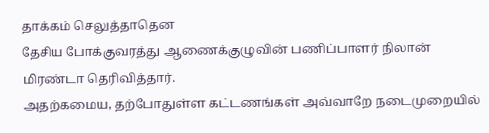தாக்கம் செலுத்தாதென
தேசிய போக்குவரத்து ஆணைக்குழுவின் பணிப்பாளர் நிலான் மிரண்டா தெரிவித்தார்.
அதற்கமைய, தற்போதுள்ள கட்டணங்கள் அவ்வாறே நடைமுறையில்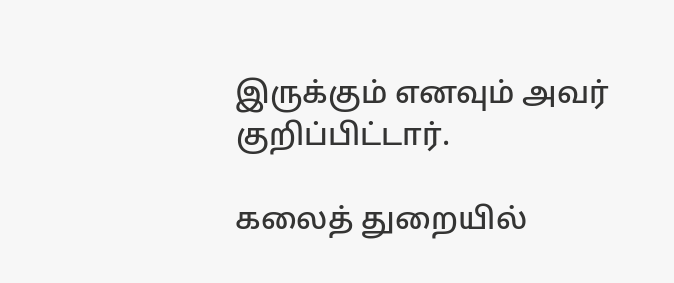இருக்கும் எனவும் அவர் குறிப்பிட்டார்.

கலைத் துறையில்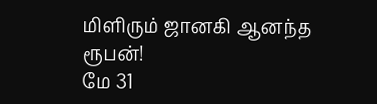மிளிரும் ஜானகி ஆனந்த ரூபன்!
மே 31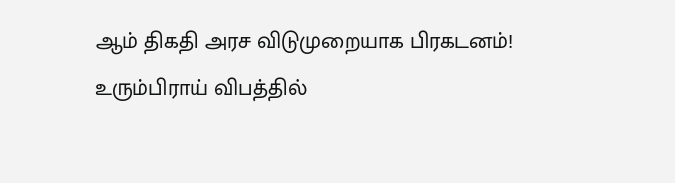ஆம் திகதி அரச விடுமுறையாக பிரகடனம்!
உரும்பிராய் விபத்தில்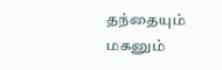தந்தையும் மகனும்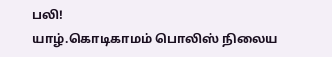பலி!
யாழ்.கொடிகாமம் பொலிஸ் நிலைய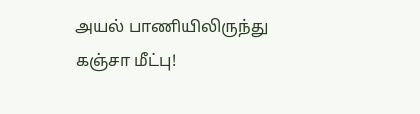அயல் பாணியிலிருந்து கஞ்சா மீட்பு!